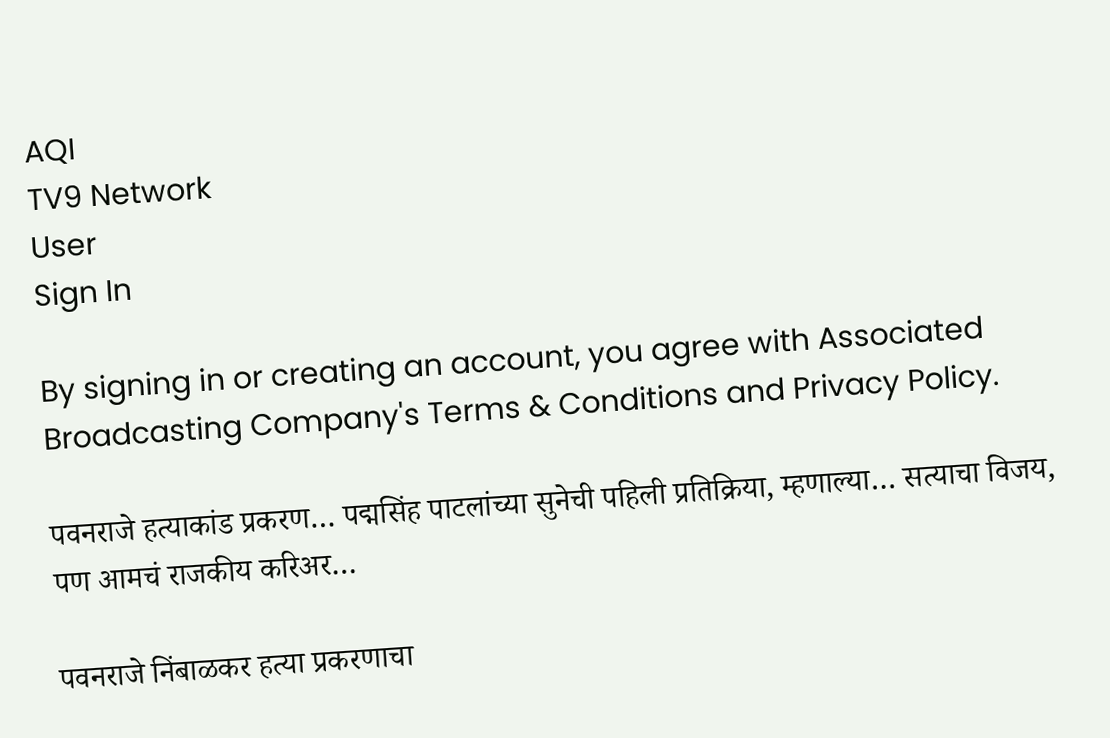AQI
TV9 Network
User
Sign In

By signing in or creating an account, you agree with Associated Broadcasting Company's Terms & Conditions and Privacy Policy.

पवनराजे हत्याकांड प्रकरण… पद्मसिंह पाटलांच्या सुनेची पहिली प्रतिक्रिया, म्हणाल्या… सत्याचा विजय, पण आमचं राजकीय करिअर…

पवनराजे निंबाळकर हत्या प्रकरणाचा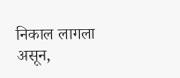निकाल लागला असून,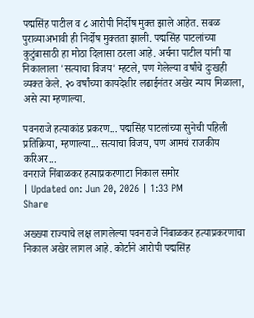पद्मसिंह पाटील व ८ आरोपी निर्दोष मुक्त झाले आहेत. सबळ पुराव्याअभावी ही निर्दोष मुक्तता झाली. पद्मसिंह पाटलांच्या कुटुंबासाठी हा मोठा दिलासा ठरला आहे. अर्चना पाटील यांनी या निकालाला 'सत्याचा विजय' म्हटले, पण गेलेल्या वर्षांचे दुःखही व्यक्त केले. २० वर्षांच्या कायदेशीर लढाईनंतर अखेर न्याय मिळाला, असे त्या म्हणाल्या.

पवनराजे हत्याकांड प्रकरण... पद्मसिंह पाटलांच्या सुनेची पहिली प्रतिक्रिया, म्हणाल्या... सत्याचा विजय, पण आमचं राजकीय करिअर...
वनराजे निंबाळकर हत्याप्रकरणाटा निकाल समोर
| Updated on: Jun 20, 2026 | 1:33 PM
Share

अख्ख्या राज्याचे लक्ष लागलेल्या पवनराजे निंबाळकर हत्याप्रकरणाचा निकाल अखेर लागल आहे. कोर्टाने आरोपी पद्मसिंह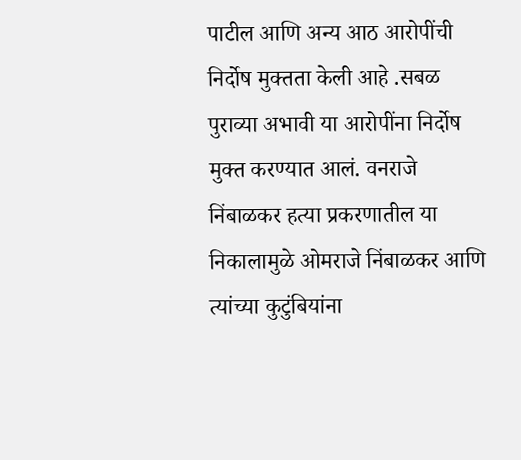पाटील आणि अन्य आठ आरोपींची निर्दोष मुक्तता केली आहे .सबळ पुराव्या अभावी या आरोपींना निर्दोष मुक्त करण्यात आलं. वनराजे निंबाळकर हत्या प्रकरणातील या निकालामुळे ओमराजे निंबाळकर आणि त्यांच्या कुटुंबियांना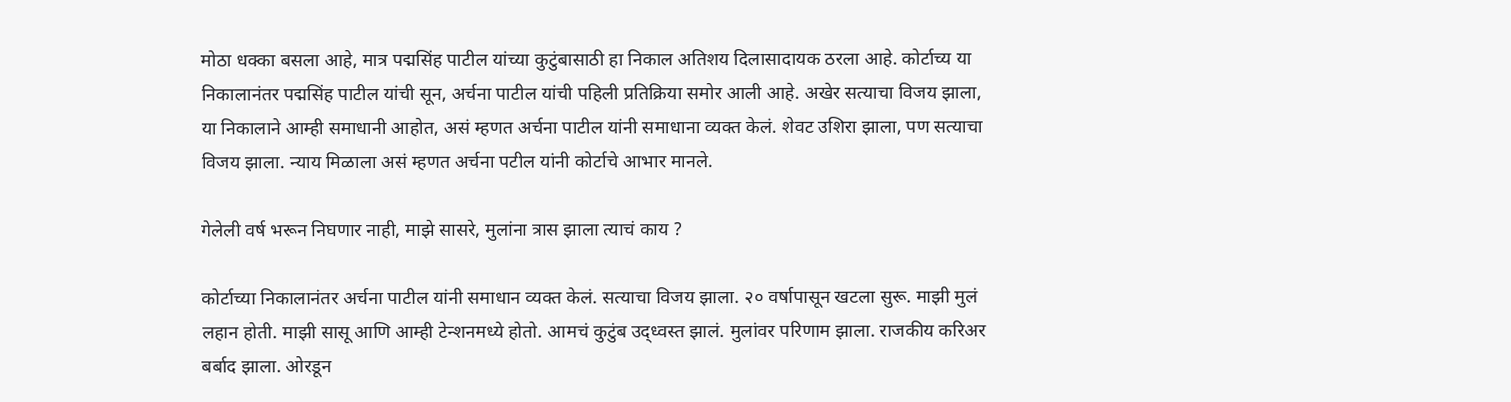मोठा धक्का बसला आहे, मात्र पद्मसिंह पाटील यांच्या कुटुंबासाठी हा निकाल अतिशय दिलासादायक ठरला आहे. कोर्टाच्य या निकालानंतर पद्मसिंह पाटील यांची सून, अर्चना पाटील यांची पहिली प्रतिक्रिया समोर आली आहे. अखेर सत्याचा विजय झाला, या निकालाने आम्ही समाधानी आहोत, असं म्हणत अर्चना पाटील यांनी समाधाना व्यक्त केलं. शेवट उशिरा झाला, पण सत्याचा विजय झाला. न्याय मिळाला असं म्हणत अर्चना पटील यांनी कोर्टाचे आभार मानले.

गेलेली वर्ष भरून निघणार नाही, माझे सासरे, मुलांना त्रास झाला त्याचं काय ?

कोर्टाच्या निकालानंतर अर्चना पाटील यांनी समाधान व्यक्त केलं. सत्याचा विजय झाला. २० वर्षापासून खटला सुरू. माझी मुलं लहान होती. माझी सासू आणि आम्ही टेन्शनमध्ये होतो. आमचं कुटुंब उद्ध्वस्त झालं. मुलांवर परिणाम झाला. राजकीय करिअर बर्बाद झाला. ओरडून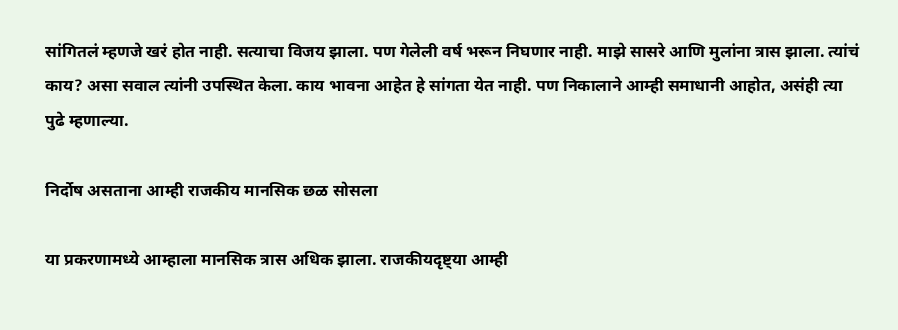सांगितलं म्हणजे खरं होत नाही. सत्याचा विजय झाला. पण गेलेली वर्ष भरून निघणार नाही. माझे सासरे आणि मुलांना त्रास झाला. त्यांचं काय? असा सवाल त्यांनी उपस्थित केला. काय भावना आहेत हे सांगता येत नाही. पण निकालाने आम्ही समाधानी आहोत, असंही त्या पुढे म्हणाल्या.

निर्दोष असताना आम्ही राजकीय मानसिक छळ सोसला

या प्रकरणामध्ये आम्हाला मानसिक त्रास अधिक झाला. राजकीयदृष्ट्या आम्ही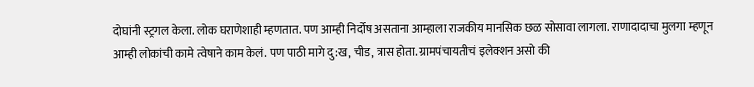दोघांनी स्ट्रगल केला. लोक घराणेशाही म्हणतात. पण आम्ही निर्दोष असताना आम्हाला राजकीय मानसिक छळ सोसावा लागला. राणादादाचा मुलगा म्हणून आम्ही लोकांची कामे त्वेषाने काम केलं. पण पाठी मागे दु:ख, चीड, त्रास होता. ग्रामपंचायतीचं इलेक्शन असो की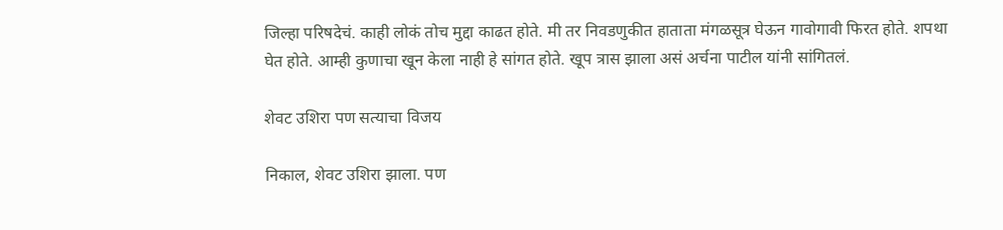जिल्हा परिषदेचं. काही लोकं तोच मुद्दा काढत होते. मी तर निवडणुकीत हाताता मंगळसूत्र घेऊन गावोगावी फिरत होते. शपथा घेत होते. आम्ही कुणाचा खून केला नाही हे सांगत होते. खूप त्रास झाला असं अर्चना पाटील यांनी सांगितलं.

शेवट उशिरा पण सत्याचा विजय

निकाल, शेवट उशिरा झाला. पण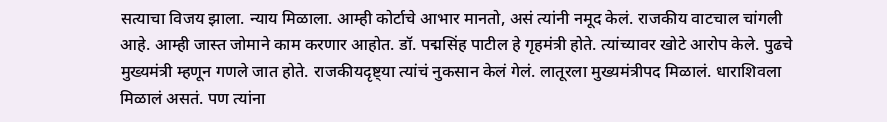सत्याचा विजय झाला. न्याय मिळाला. आम्ही कोर्टाचे आभार मानतो, असं त्यांनी नमूद केलं. राजकीय वाटचाल चांगली आहे. आम्ही जास्त जोमाने काम करणार आहोत. डॉ. पद्मसिंह पाटील हे गृहमंत्री होते. त्यांच्यावर खोटे आरोप केले. पुढचे मुख्यमंत्री म्हणून गणले जात होते. राजकीयदृष्ट्या त्यांचं नुकसान केलं गेलं. लातूरला मुख्यमंत्रीपद मिळालं. धाराशिवला मिळालं असतं. पण त्यांना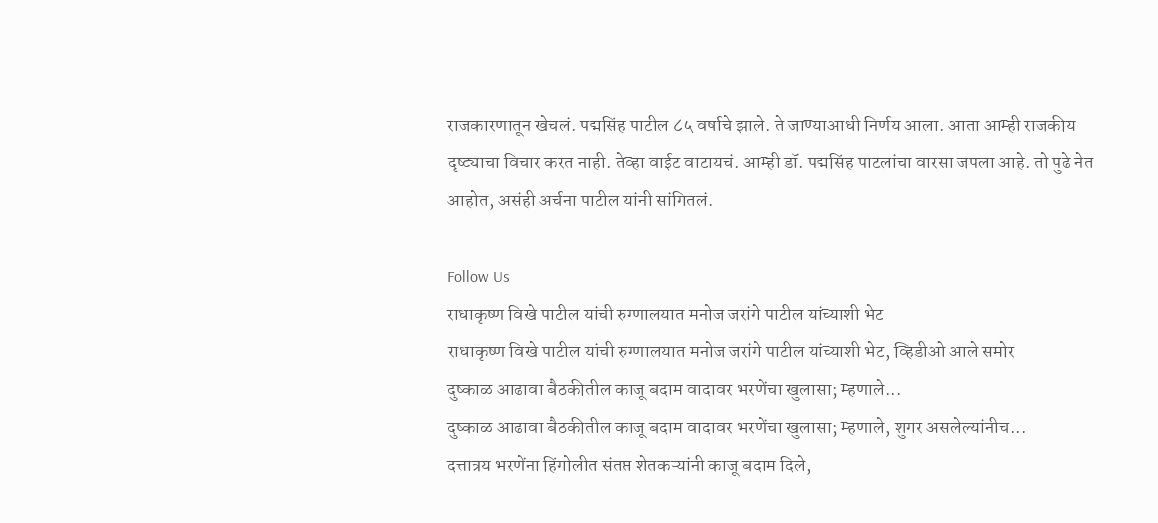राजकारणातून खेचलं. पद्मसिंह पाटील ८५ वर्षाचे झाले. ते जाण्याआधी निर्णय आला. आता आम्ही राजकीय दृष्ट्याचा विचार करत नाही. तेव्हा वाईट वाटायचं. आम्ही डॉ. पद्मसिंह पाटलांचा वारसा जपला आहे. तो पुढे नेत आहोत, असंही अर्चना पाटील यांनी सांगितलं.

Follow Us
राधाकृष्ण विखे पाटील यांची रुग्णालयात मनोज जरांगे पाटील यांच्याशी भेट
राधाकृष्ण विखे पाटील यांची रुग्णालयात मनोज जरांगे पाटील यांच्याशी भेट, व्हिडीओ आले समोर
दुष्काळ आढावा बैठकीतील काजू बदाम वादावर भरणेंचा खुलासा; म्हणाले...
दुष्काळ आढावा बैठकीतील काजू बदाम वादावर भरणेंचा खुलासा; म्हणाले, शुगर असलेल्यांनीच...
दत्तात्रय भरणेंना हिंगोलीत संतप्त शेतकऱ्यांनी काजू बदाम दिले,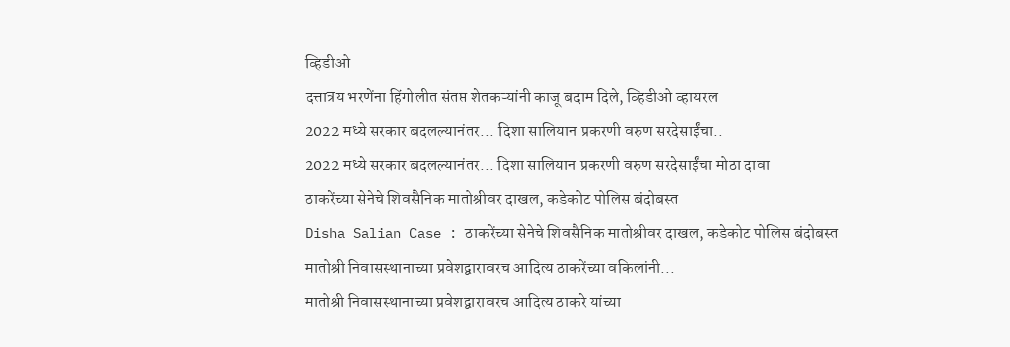व्हिडीओ
दत्तात्रय भरणेंना हिंगोलीत संतप्त शेतकऱ्यांनी काजू बदाम दिले, व्हिडीओ व्हायरल
2022 मध्ये सरकार बदलल्यानंतर... दिशा सालियान प्रकरणी वरुण सरदेसाईंचा..
2022 मध्ये सरकार बदलल्यानंतर... दिशा सालियान प्रकरणी वरुण सरदेसाईंचा मोठा दावा
ठाकरेंच्या सेनेचे शिवसैनिक मातोश्रीवर दाखल, कडेकोट पोलिस बंदोबस्त
Disha Salian Case : ठाकरेंच्या सेनेचे शिवसैनिक मातोश्रीवर दाखल, कडेकोट पोलिस बंदोबस्त
मातोश्री निवासस्थानाच्या प्रवेशद्वारावरच आदित्य ठाकरेंच्या वकिलांनी...
मातोश्री निवासस्थानाच्या प्रवेशद्वारावरच आदित्य ठाकरे यांच्या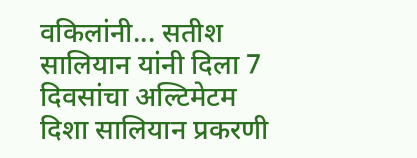वकिलांनी... सतीश सालियान यांनी दिला 7 दिवसांचा अल्टिमेटम
दिशा सालियान प्रकरणी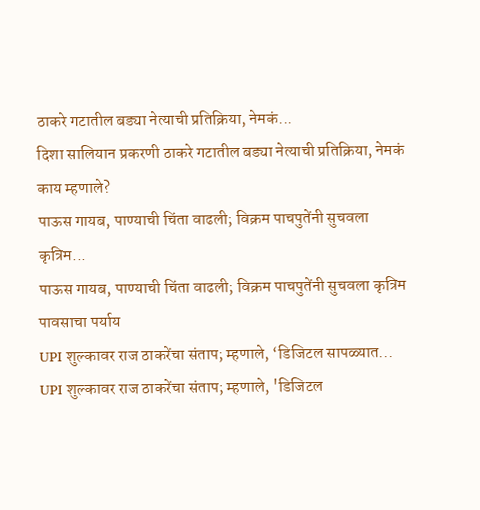ठाकरे गटातील बड्या नेत्याची प्रतिक्रिया, नेमकं...
दिशा सालियान प्रकरणी ठाकरे गटातील बड्या नेत्याची प्रतिक्रिया, नेमकं काय म्हणाले?
पाऊस गायब, पाण्याची चिंता वाढली; विक्रम पाचपुतेंनी सुचवला कृत्रिम...
पाऊस गायब, पाण्याची चिंता वाढली; विक्रम पाचपुतेंनी सुचवला कृत्रिम पावसाचा पर्याय
UPI शुल्कावर राज ठाकरेंचा संताप; म्हणाले, ‘डिजिटल सापळ्यात...
UPI शुल्कावर राज ठाकरेंचा संताप; म्हणाले, 'डिजिटल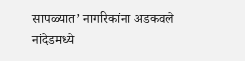सापळ्यात’ नागरिकांना अडकवले
नांदेडमध्ये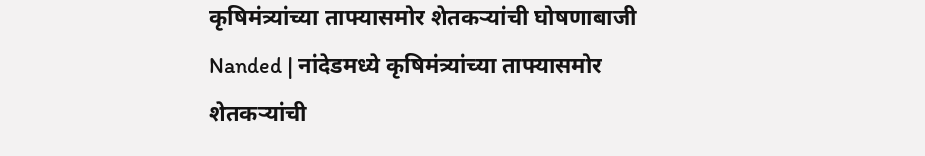कृषिमंत्र्यांच्या ताफ्यासमोर शेतकऱ्यांची घोषणाबाजी
Nanded | नांदेडमध्ये कृषिमंत्र्यांच्या ताफ्यासमोर शेतकऱ्यांची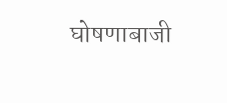घोषणाबाजी